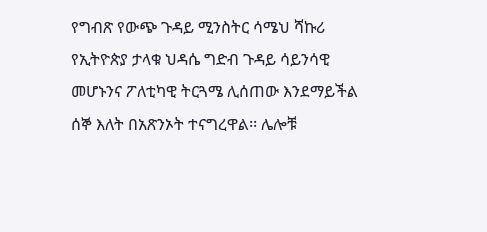የግብጽ የውጭ ጉዳይ ሚንስትር ሳሜህ ሻኩሪ የኢትዮጵያ ታላቁ ህዳሴ ግድብ ጉዳይ ሳይንሳዊ መሆኑንና ፖለቲካዊ ትርጓሜ ሊሰጠው እንደማይችል ሰኞ እለት በአጽንኦት ተናግረዋል፡፡ ሌሎቹ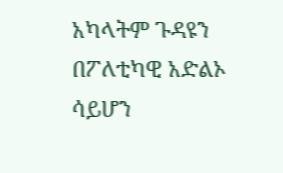አካላትም ጉዳዩን በፖለቲካዊ አድልኦ ሳይሆን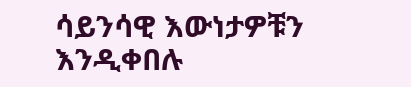ሳይንሳዊ እውነታዎቹን እንዲቀበሉ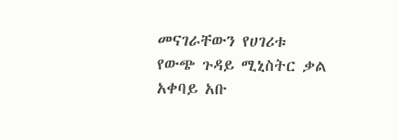መናገራቸውን የሀገሪቱ የውጭ ጉዳይ ሚኒስትር ቃል አቀባይ አቡ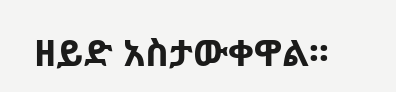ዘይድ አስታውቀዋል፡፡